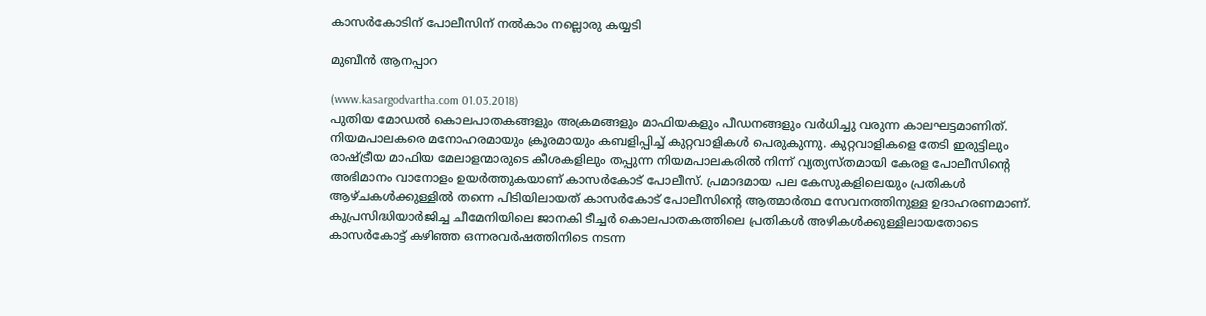കാസര്‍കോടിന് പോലീസിന് നല്‍കാം നല്ലൊരു കയ്യടി

മുബീന്‍ ആനപ്പാറ

(www.kasargodvartha.com 01.03.2018)
പുതിയ മോഡല്‍ കൊലപാതകങ്ങളും അക്രമങ്ങളും മാഫിയകളും പീഡനങ്ങളും വര്‍ധിച്ചു വരുന്ന കാലഘട്ടമാണിത്. നിയമപാലകരെ മനോഹരമായും ക്രൂരമായും കബളിപ്പിച്ച് കുറ്റവാളികള്‍ പെരുകുന്നു. കുറ്റവാളികളെ തേടി ഇരുട്ടിലും രാഷ്ട്രീയ മാഫിയ മേലാളന്മാരുടെ കീശകളിലും തപ്പുന്ന നിയമപാലകരില്‍ നിന്ന് വ്യത്യസ്തമായി കേരള പോലീസിന്റെ അഭിമാനം വാനോളം ഉയര്‍ത്തുകയാണ് കാസര്‍കോട് പോലീസ്. പ്രമാദമായ പല കേസുകളിലെയും പ്രതികള്‍ ആഴ്ചകള്‍ക്കുള്ളില്‍ തന്നെ പിടിയിലായത് കാസര്‍കോട് പോലീസിന്റെ ആത്മാര്‍ത്ഥ സേവനത്തിനുള്ള ഉദാഹരണമാണ്. കുപ്രസിദ്ധിയാര്‍ജിച്ച ചീമേനിയിലെ ജാനകി ടീച്ചര്‍ കൊലപാതകത്തിലെ പ്രതികള്‍ അഴികള്‍ക്കുള്ളിലായതോടെ കാസര്‍കോട്ട് കഴിഞ്ഞ ഒന്നരവര്‍ഷത്തിനിടെ നടന്ന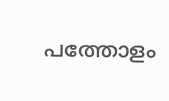പത്തോളം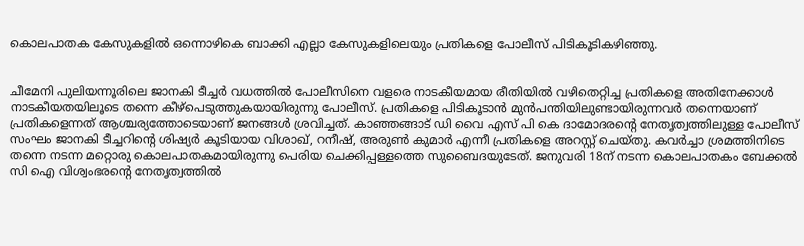കൊലപാതക കേസുകളില്‍ ഒന്നൊഴികെ ബാക്കി എല്ലാ കേസുകളിലെയും പ്രതികളെ പോലീസ് പിടികൂടികഴിഞ്ഞു.


ചീമേനി പുലിയന്നൂരിലെ ജാനകി ടീച്ചര്‍ വധത്തില്‍ പോലീസിനെ വളരെ നാടകീയമായ രീതിയില്‍ വഴിതെറ്റിച്ച പ്രതികളെ അതിനേക്കാള്‍ നാടകീയതയിലൂടെ തന്നെ കീഴ്‌പെടുത്തുകയായിരുന്നു പോലീസ്. പ്രതികളെ പിടികൂടാന്‍ മുന്‍പന്തിയിലുണ്ടായിരുന്നവര്‍ തന്നെയാണ് പ്രതികളെന്നത് ആശ്ചര്യത്തോടെയാണ് ജനങ്ങള്‍ ശ്രവിച്ചത്. കാഞ്ഞങ്ങാട് ഡി വൈ എസ് പി കെ ദാമോദരന്റെ നേതൃത്വത്തിലുള്ള പോലീസ് സംഘം ജാനകി ടീച്ചറിന്റെ ശിഷ്യര്‍ കൂടിയായ വിശാഖ്, റനീഷ്, അരുണ്‍ കുമാര്‍ എന്നീ പ്രതികളെ അറസ്റ്റ് ചെയ്തു. കവര്‍ച്ചാ ശ്രമത്തിനിടെ തന്നെ നടന്ന മറ്റൊരു കൊലപാതകമായിരുന്നു പെരിയ ചെക്കിപ്പള്ളത്തെ സുബൈദയുടേത്. ജനുവരി 18ന് നടന്ന കൊലപാതകം ബേക്കല്‍ സി ഐ വിശ്വംഭരന്റെ നേതൃത്വത്തില്‍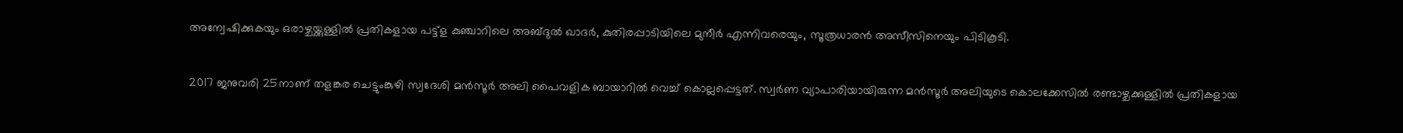അന്വേഷിക്കുകയും ഒരാഴ്ചയ്ക്കുള്ളില്‍ പ്രതികളായ പട്ട്‌ള കുഞ്ചാറിലെ അബ്ദുല്‍ ഖാദര്‍, കുതിരപ്പാടിയിലെ മുനീര്‍ എന്നിവരെയും, സൂത്രധാരന്‍ അസീസിനെയും പിടികൂടി.

2017 ജനുവരി 25നാണ് തളങ്കര ചെട്ടുംങ്കുഴി സ്വദേശി മന്‍സൂര്‍ അലി പൈവളിക ബായാറില്‍ വെച്ച് കൊല്ലപ്പെട്ടത്. സ്വര്‍ണ വ്യാപാരിയായിരുന്ന മന്‍സൂര്‍ അലിയുടെ കൊലക്കേസില്‍ രണ്ടാഴ്ചക്കുള്ളില്‍ പ്രതികളായ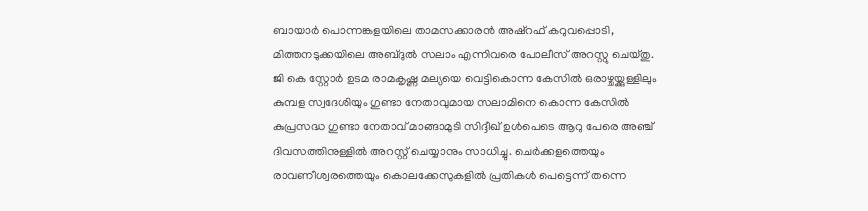ബായാര്‍ പൊന്നങ്കളയിലെ താമസക്കാരന്‍ അഷ്‌റഫ് കറുവപ്പൊടി, മിത്തനടുക്കയിലെ അബ്ദുല്‍ സലാം എന്നിവരെ പോലീസ് അറസ്റ്റു ചെയ്തു. ജി കെ സ്റ്റോര്‍ ഉടമ രാമകൃഷ്ണ മല്യയെ വെട്ടികൊന്ന കേസില്‍ ഒരാഴ്ചയ്ക്കുള്ളിലും കുമ്പള സ്വദേശിയും ഗുണ്ടാ നേതാവുമായ സലാമിനെ കൊന്ന കേസില്‍ കുപ്രസദ്ധ ഗുണ്ടാ നേതാവ് മാങ്ങാമുടി സിദ്ദീഖ് ഉള്‍പെടെ ആറു പേരെ അഞ്ച് ദിവസത്തിനുള്ളില്‍ അറസ്റ്റ് ചെയ്യാനും സാധിച്ചു. ചെര്‍ക്കളത്തെയും രാവണീശ്വരത്തെയും കൊലക്കേസുകളില്‍ പ്രതികള്‍ പെട്ടെന്ന് തന്നെ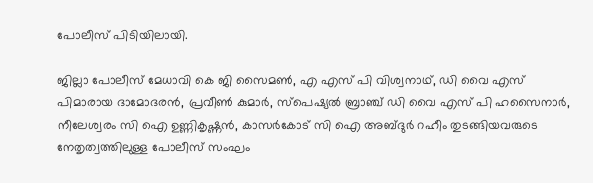പോലീസ് പിടിയിലായി.

ജില്ലാ പോലീസ് മേധാവി കെ ജി സൈമണ്‍, എ എസ് പി വിശ്വനാഥ്, ഡി വൈ എസ് പിമാരായ ദാമോദരന്‍, പ്രവീണ്‍ കുമാര്‍, സ്‌പെഷ്യല്‍ ബ്രാഞ്ച് ഡി വൈ എസ് പി ഹസൈനാര്‍, നീലേശ്വരം സി ഐ ഉണ്ണികൃഷ്ണന്‍, കാസര്‍കോട് സി ഐ അബ്ദുര്‍ റഹീം തുടങ്ങിയവരുടെ നേതൃത്വത്തിലുള്ള പോലീസ് സംഘം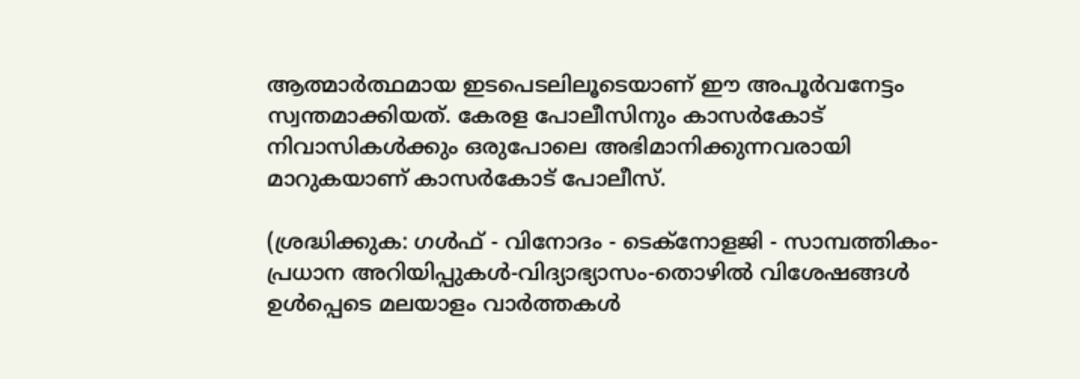ആത്മാര്‍ത്ഥമായ ഇടപെടലിലൂടെയാണ് ഈ അപൂര്‍വനേട്ടം സ്വന്തമാക്കിയത്. കേരള പോലീസിനും കാസര്‍കോട് നിവാസികള്‍ക്കും ഒരുപോലെ അഭിമാനിക്കുന്നവരായി മാറുകയാണ് കാസര്‍കോട് പോലീസ്.

(ശ്രദ്ധിക്കുക: ഗൾഫ് - വിനോദം - ടെക്നോളജി - സാമ്പത്തികം- പ്രധാന അറിയിപ്പുകൾ-വിദ്യാഭ്യാസം-തൊഴിൽ വിശേഷങ്ങൾ ഉൾപ്പെടെ മലയാളം വാർത്തകൾ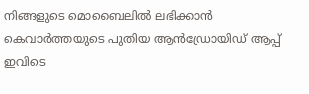നിങ്ങളുടെ മൊബൈലിൽ ലഭിക്കാൻ കെവാർത്തയുടെ പുതിയ ആൻഡ്രോയിഡ് ആപ്പ് ഇവിടെ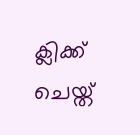ക്ലിക്ക് ചെയ്ത്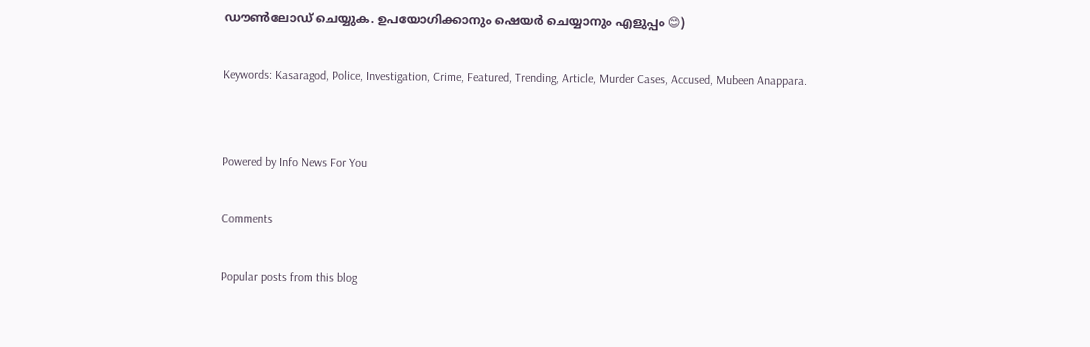ഡൗൺലോഡ് ചെയ്യുക. ഉപയോഗിക്കാനും ഷെയർ ചെയ്യാനും എളുപ്പം 😊)

Keywords: Kasaragod, Police, Investigation, Crime, Featured, Trending, Article, Murder Cases, Accused, Mubeen Anappara.


Powered by Info News For You

Comments

Popular posts from this blog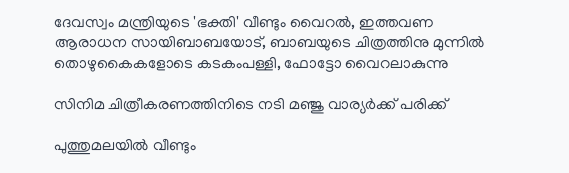ദേവസ്വം മന്ത്രിയുടെ 'ഭക്തി' വീണ്ടും വൈറല്‍, ഇത്തവണ ആരാധന സായിബാബയോട്, ബാബയുടെ ചിത്രത്തിനു മുന്നില്‍ തൊഴുകൈകളോടെ കടകംപള്ളി, ഫോട്ടോ വൈറലാകുന്നു

സിനിമ ചിത്രീകരണത്തിനിടെ നടി മഞ്ജു വാര്യര്‍ക്ക് പരിക്ക്

പുത്തുമലയില്‍ വീണ്ടും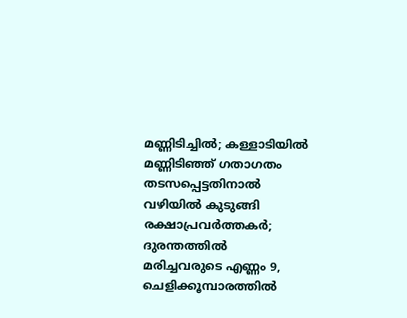മണ്ണിടിച്ചില്‍; കള്ളാടിയില്‍ മണ്ണിടിഞ്ഞ് ഗതാഗതം തടസപ്പെട്ടതിനാല്‍ വഴിയില്‍ കുടുങ്ങി രക്ഷാപ്രവര്‍ത്തകര്‍; ദുരന്തത്തില്‍ മരിച്ചവരുടെ എണ്ണം 9, ചെളിക്കൂമ്പാരത്തില്‍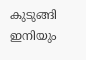കുടുങ്ങി ഇനിയും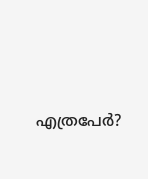എത്രപേര്‍?